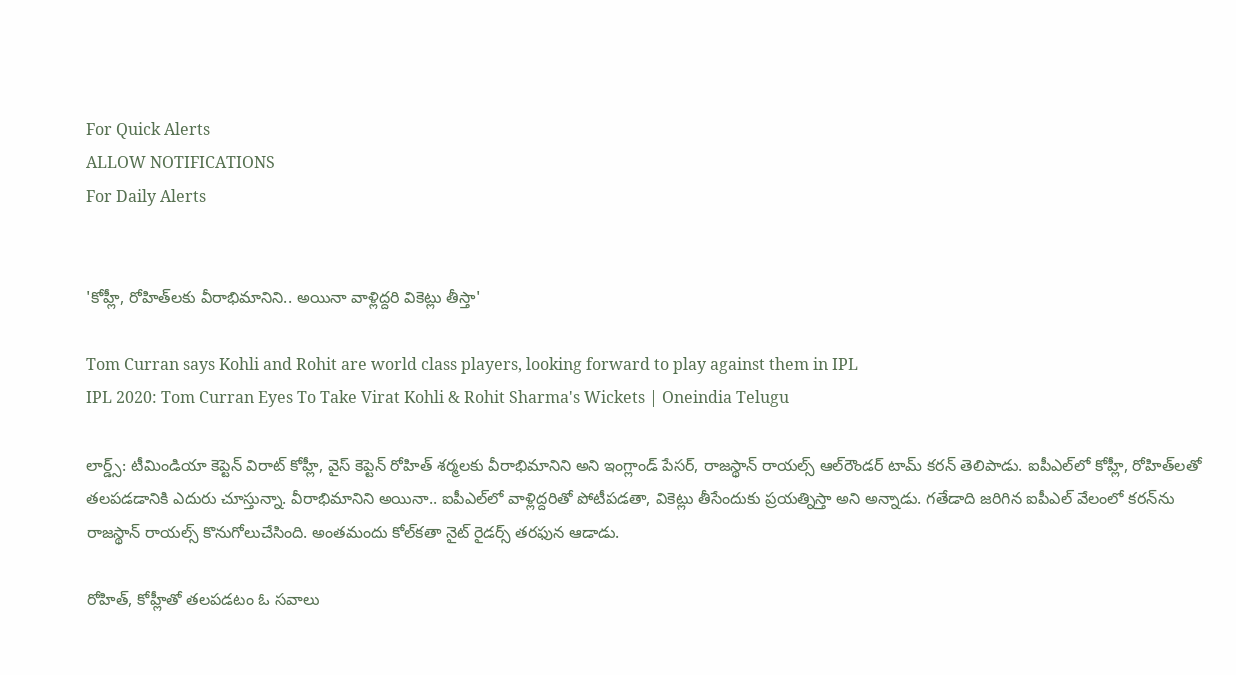For Quick Alerts
ALLOW NOTIFICATIONS
For Daily Alerts


'కోహ్లీ, రోహిత్‌లకు వీరాభిమానిని.. అయినా వాళ్లిద్దరి వికెట్లు తీస్తా'

Tom Curran says Kohli and Rohit are world class players, looking forward to play against them in IPL
IPL 2020: Tom Curran Eyes To Take Virat Kohli & Rohit Sharma's Wickets | Oneindia Telugu

లార్డ్స్: టీమిండియా కెప్టెన్ విరాట్‌ కోహ్లీ, వైస్ కెప్టెన్ రోహిత్‌ శర్మలకు వీరాభిమానిని అని ఇంగ్లాండ్‌ పేసర్‌, రాజస్థాన్‌ రాయల్స్‌ ఆల్‌రౌండర్‌ టామ్‌ కరన్‌ తెలిపాడు. ఐపీఎల్‌లో కోహ్లీ, రోహిత్‌లతో తలపడడానికి ఎదురు చూస్తున్నా. వీరాభిమానిని అయినా.. ఐపీఎల్‌లో వాళ్లిద్దరితో పోటీపడతా, వికెట్లు తీసేందుకు ప్రయత్నిస్తా అని అన్నాడు. గతేడాది జరిగిన ఐపీఎల్ వేలంలో కరన్‌ను రాజస్థాన్‌ రాయల్స్‌ కొనుగోలుచేసింది. అంతమందు కోల్‌కతా నైట్‌ రైడర్స్‌ తరఫున ఆడాడు.

రోహిత్‌, కోహ్లీతో తలపడటం ఓ సవాలు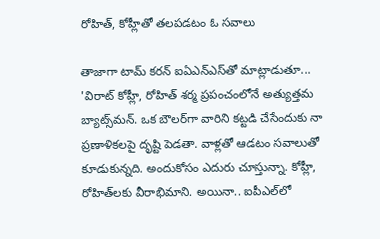రోహిత్‌, కోహ్లీతో తలపడటం ఓ సవాలు

తాజాగా టామ్‌ కరన్‌ ఐఏఎన్‌ఎస్‌తో మాట్లాడుతూ... 'విరాట్ కోహ్లీ, రోహిత్‌ శర్మ ప్రపంచంలోనే అత్యుత్తమ బ్యాట్స్‌మన్‌. ఒక బౌలర్‌గా వారిని కట్టడి చేసేందుకు నా ప్రణాళికలపై దృష్టి పెడతా. వాళ్లతో ఆడటం సవాలుతో కూడుకున్నది. అందుకోసం ఎదురు చూస్తున్నా. కోహ్లీ, రోహిత్‌లకు వీరాభిమాని. అయినా.. ఐపీఎల్‌లో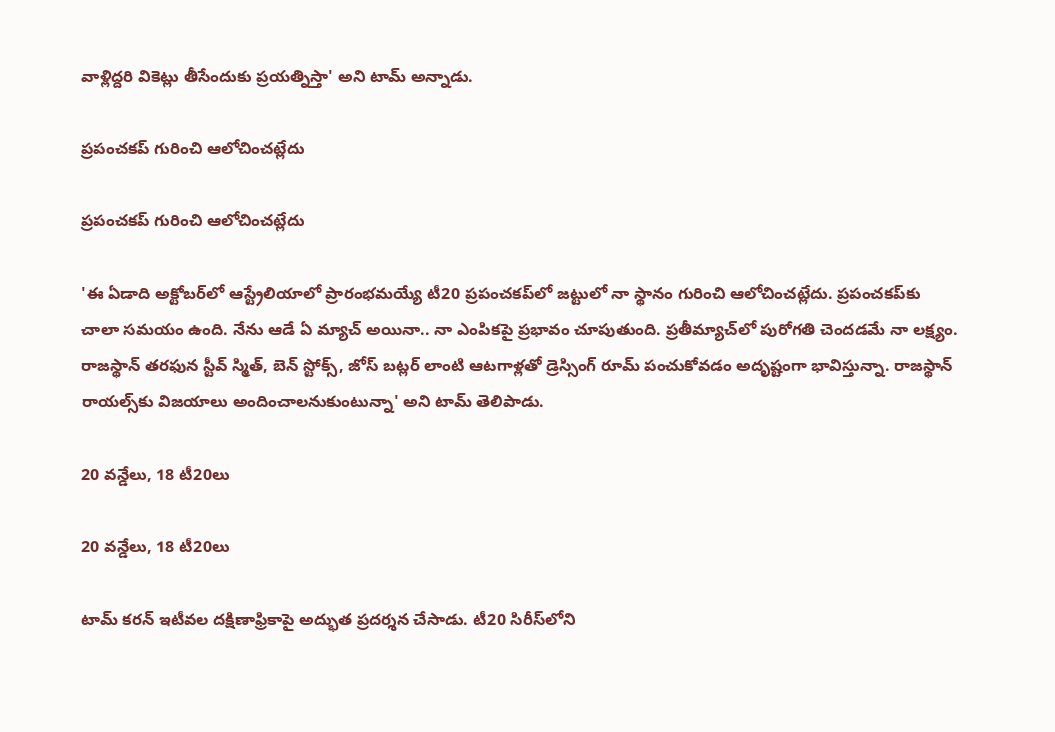వాళ్లిద్దరి వికెట్లు తీసేందుకు ప్రయత్నిస్తా' అని టామ్‌ అన్నాడు.

ప్రపంచకప్‌ గురించి ఆలోచించట్లేదు

ప్రపంచకప్‌ గురించి ఆలోచించట్లేదు

'ఈ ఏడాది అక్టోబర్‌లో ఆస్ట్రేలియాలో ప్రారంభమయ్యే టీ20 ప్రపంచకప్‌లో జట్టులో నా స్థానం గురించి ఆలోచించట్లేదు. ప్రపంచకప్‌కు చాలా సమయం ఉంది. నేను ఆడే ఏ మ్యాచ్‌ అయినా.. నా ఎంపికపై ప్రభావం చూపుతుంది. ప్రతీమ్యాచ్‌లో పురోగతి చెందడమే నా లక్ష్యం. రాజస్థాన్‌ తరఫున స్టీవ్‌ స్మిత్‌, బెన్‌ స్టోక్స్‌, జోస్‌ బట్లర్‌ లాంటి ఆటగాళ్లతో డ్రెస్సింగ్‌ రూమ్‌ పంచుకోవడం అదృష్టంగా భావిస్తున్నా. రాజస్థాన్‌ రాయల్స్‌కు విజయాలు అందించాలనుకుంటున్నా' అని టామ్‌ తెలిపాడు.

20 వన్డేలు, 18 టీ20లు

20 వన్డేలు, 18 టీ20లు

టామ్‌ కరన్‌ ఇటీవల దక్షిణాఫ్రికాపై అద్భుత ప్రదర్శన చేసాడు. టీ20 సిరీస్‌లోని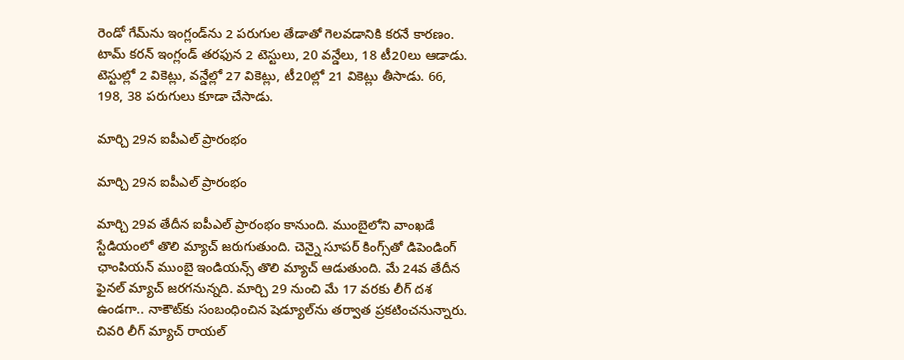రెండో గేమ్‌ను ఇంగ్లండ్‌ను 2 పరుగుల తేడాతో గెలవడానికి కరనే కారణం. టామ్‌ కరన్‌ ఇంగ్లండ్ తరఫున 2 టెస్టులు, 20 వన్డేలు, 18 టీ20లు ఆడాడు. టెస్టుల్లో 2 వికెట్లు, వన్డేల్లో 27 వికెట్లు, టీ20ల్లో 21 వికెట్లు తీసాడు. 66, 198, 38 పరుగులు కూడా చేసాడు.

మార్చి 29న ఐపీఎల్ ప్రారంభం

మార్చి 29న ఐపీఎల్ ప్రారంభం

మార్చి 29వ తేదీన ఐపీఎల్ ప్రారంభం కానుంది. ముంబైలోని వాంఖ‌డే స్టేడియంలో తొలి మ్యాచ్ జ‌రుగుతుంది. చెన్నై సూప‌ర్ కింగ్స్‌తో డిపెండింగ్ ఛాంపియన్ ముంబై ఇండియ‌న్స్ తొలి మ్యాచ్ ఆడుతుంది. మే 24వ తేదీన ఫైన‌ల్ మ్యాచ్ జ‌ర‌గ‌నున్న‌ది. మార్చి 29 నుంచి మే 17 వ‌ర‌కు లీగ్ ద‌శ ఉండగా.. నాకౌట్‌కు సంబంధించిన షెడ్యూల్‌ను త‌ర్వాత ప్ర‌క‌టించ‌నున్నారు. చివరి లీగ్‌ మ్యాచ్‌ రాయల్‌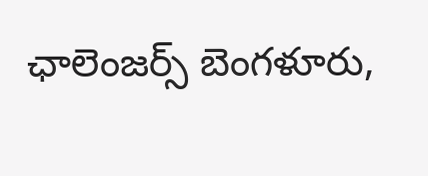ఛాలెంజర్స్‌ బెంగళూరు,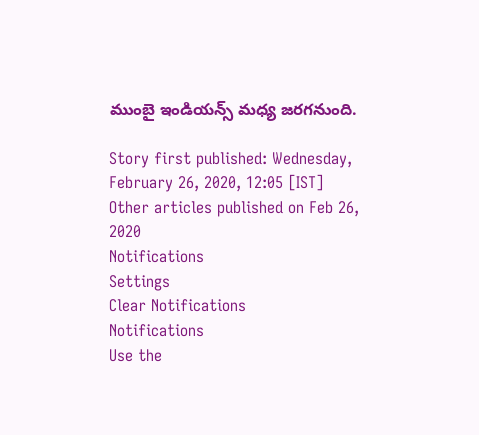ముంబై ఇండియన్స్‌ మధ్య జరగనుంది.

Story first published: Wednesday, February 26, 2020, 12:05 [IST]
Other articles published on Feb 26, 2020
Notifications
Settings
Clear Notifications
Notifications
Use the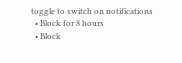toggle to switch on notifications
  • Block for 8 hours
  • Block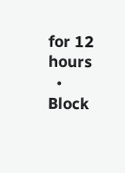for 12 hours
  • Block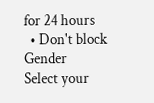for 24 hours
  • Don't block
Gender
Select your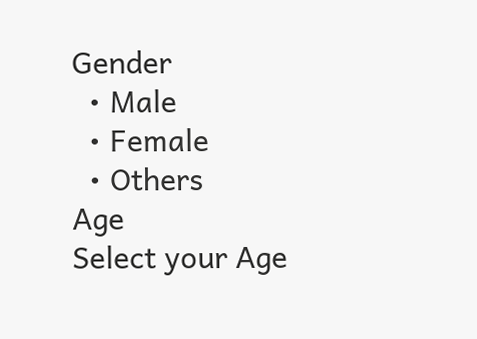Gender
  • Male
  • Female
  • Others
Age
Select your Age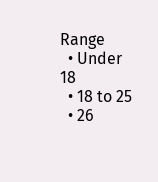Range
  • Under 18
  • 18 to 25
  • 26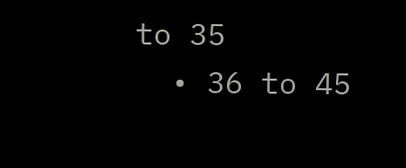to 35
  • 36 to 45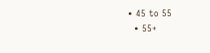• 45 to 55
  • 55+